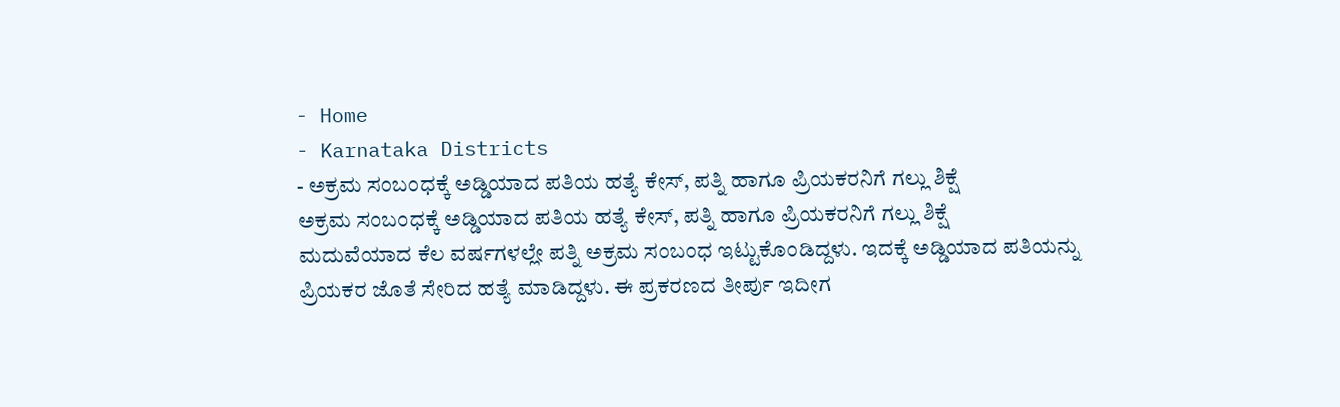- Home
- Karnataka Districts
- ಅಕ್ರಮ ಸಂಬಂಧಕ್ಕೆ ಅಡ್ಡಿಯಾದ ಪತಿಯ ಹತ್ಯೆ ಕೇಸ್, ಪತ್ನಿ ಹಾಗೂ ಪ್ರಿಯಕರನಿಗೆ ಗಲ್ಲು ಶಿಕ್ಷೆ
ಅಕ್ರಮ ಸಂಬಂಧಕ್ಕೆ ಅಡ್ಡಿಯಾದ ಪತಿಯ ಹತ್ಯೆ ಕೇಸ್, ಪತ್ನಿ ಹಾಗೂ ಪ್ರಿಯಕರನಿಗೆ ಗಲ್ಲು ಶಿಕ್ಷೆ
ಮದುವೆಯಾದ ಕೆಲ ವರ್ಷಗಳಲ್ಲೇ ಪತ್ನಿ ಅಕ್ರಮ ಸಂಬಂಧ ಇಟ್ಟುಕೊಂಡಿದ್ದಳು. ಇದಕ್ಕೆ ಅಡ್ಡಿಯಾದ ಪತಿಯನ್ನು ಪ್ರಿಯಕರ ಜೊತೆ ಸೇರಿದ ಹತ್ಯೆ ಮಾಡಿದ್ದಳು. ಈ ಪ್ರಕರಣದ ತೀರ್ಪು ಇದೀಗ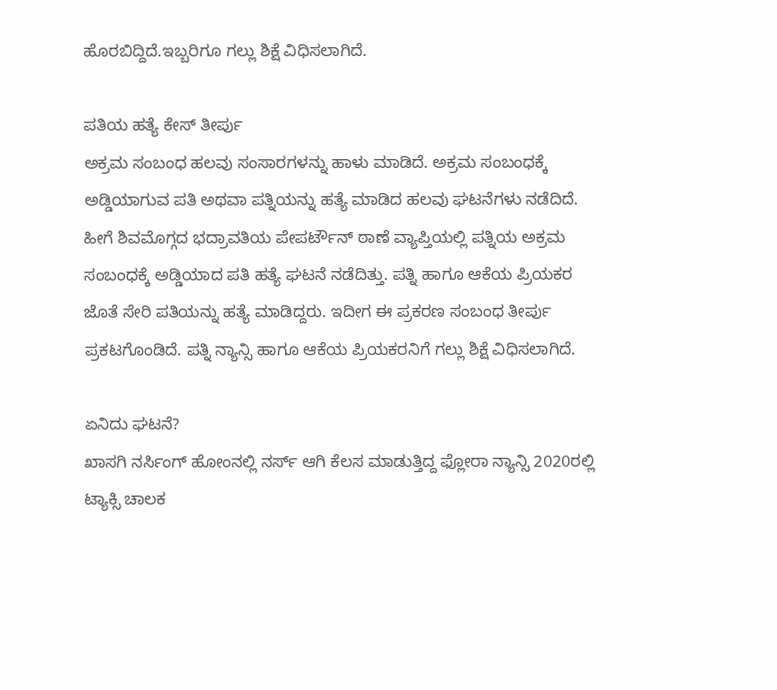ಹೊರಬಿದ್ದಿದೆ.ಇಬ್ಬರಿಗೂ ಗಲ್ಲು ಶಿಕ್ಷೆ ವಿಧಿಸಲಾಗಿದೆ.

ಪತಿಯ ಹತ್ಯೆ ಕೇಸ್ ತೀರ್ಪು
ಅಕ್ರಮ ಸಂಬಂಧ ಹಲವು ಸಂಸಾರಗಳನ್ನು ಹಾಳು ಮಾಡಿದೆ. ಅಕ್ರಮ ಸಂಬಂಧಕ್ಕೆ ಅಡ್ಡಿಯಾಗುವ ಪತಿ ಅಥವಾ ಪತ್ನಿಯನ್ನು ಹತ್ಯೆ ಮಾಡಿದ ಹಲವು ಘಟನೆಗಳು ನಡೆದಿದೆ. ಹೀಗೆ ಶಿವಮೊಗ್ಗದ ಭದ್ರಾವತಿಯ ಪೇಪರ್ಟೌನ್ ಠಾಣೆ ವ್ಯಾಪ್ತಿಯಲ್ಲಿ ಪತ್ನಿಯ ಅಕ್ರಮ ಸಂಬಂಧಕ್ಕೆ ಅಡ್ಡಿಯಾದ ಪತಿ ಹತ್ಯೆ ಘಟನೆ ನಡೆದಿತ್ತು. ಪತ್ನಿ ಹಾಗೂ ಆಕೆಯ ಪ್ರಿಯಕರ ಜೊತೆ ಸೇರಿ ಪತಿಯನ್ನು ಹತ್ಯೆ ಮಾಡಿದ್ದರು. ಇದೀಗ ಈ ಪ್ರಕರಣ ಸಂಬಂಧ ತೀರ್ಪು ಪ್ರಕಟಗೊಂಡಿದೆ. ಪತ್ನಿ ನ್ಯಾನ್ಸಿ ಹಾಗೂ ಆಕೆಯ ಪ್ರಿಯಕರನಿಗೆ ಗಲ್ಲು ಶಿಕ್ಷೆ ವಿಧಿಸಲಾಗಿದೆ.

ಏನಿದು ಘಟನೆ?
ಖಾಸಗಿ ನರ್ಸಿಂಗ್ ಹೋಂನಲ್ಲಿ ನರ್ಸ್ ಆಗಿ ಕೆಲಸ ಮಾಡುತ್ತಿದ್ದ ಫ್ಲೋರಾ ನ್ಯಾನ್ಸಿ 2020ರಲ್ಲಿ ಟ್ಯಾಕ್ಸಿ ಚಾಲಕ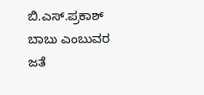ಬಿ.ಎಸ್.ಪ್ರಕಾಶ್ ಬಾಬು ಎಂಬುವರ ಜತೆ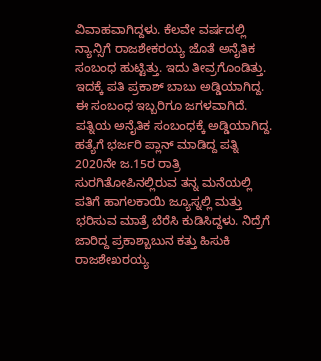ವಿವಾಹವಾಗಿದ್ದಳು. ಕೆಲವೇ ವರ್ಷದಲ್ಲಿ ನ್ಯಾನ್ಸಿಗೆ ರಾಜಶೇಕರಯ್ಯ ಜೊತೆ ಅನೈತಿಕ ಸಂಬಂಧ ಹುಟ್ಟಿತ್ತು. ಇದು ತೀವ್ರಗೊಂಡಿತ್ತು. ಇದಕ್ಕೆ ಪತಿ ಪ್ರಕಾಶ್ ಬಾಬು ಅಡ್ಡಿಯಾಗಿದ್ದ. ಈ ಸಂಬಂಧ ಇಬ್ಬರಿಗೂ ಜಗಳವಾಗಿದೆ. ಪತ್ನಿಯ ಅನೈತಿಕ ಸಂಬಂಧಕ್ಕೆ ಅಡ್ಡಿಯಾಗಿದ್ದ.
ಹತ್ಯೆಗೆ ಭರ್ಜರಿ ಪ್ಲಾನ್ ಮಾಡಿದ್ದ ಪತ್ನಿ
2020ನೇ ಜ.15ರ ರಾತ್ರಿ ಸುರಗಿತೋಪಿನಲ್ಲಿರುವ ತನ್ನ ಮನೆಯಲ್ಲಿ ಪತಿಗೆ ಹಾಗಲಕಾಯಿ ಜ್ಯೂಸ್ನಲ್ಲಿ ಮತ್ತು ಭರಿಸುವ ಮಾತ್ರೆ ಬೆರೆಸಿ ಕುಡಿಸಿದ್ದಳು. ನಿದ್ರೆಗೆ ಜಾರಿದ್ದ ಪ್ರಕಾಶ್ಬಾಬುನ ಕತ್ತು ಹಿಸುಕಿ ರಾಜಶೇಖರಯ್ಯ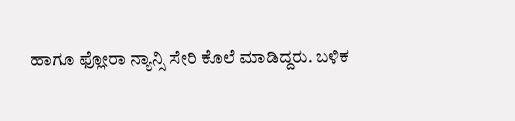ಹಾಗೂ ಫ್ಲೋರಾ ನ್ಯಾನ್ಸಿ ಸೇರಿ ಕೊಲೆ ಮಾಡಿದ್ದರು. ಬಳಿಕ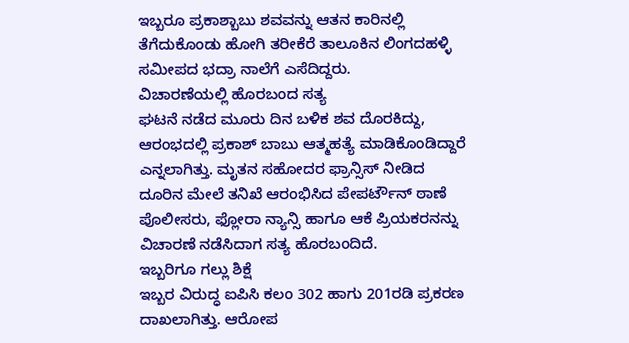ಇಬ್ಬರೂ ಪ್ರಕಾಶ್ಬಾಬು ಶವವನ್ನು ಆತನ ಕಾರಿನಲ್ಲಿ ತೆಗೆದುಕೊಂಡು ಹೋಗಿ ತರೀಕೆರೆ ತಾಲೂಕಿನ ಲಿಂಗದಹಳ್ಳಿ ಸಮೀಪದ ಭದ್ರಾ ನಾಲೆಗೆ ಎಸೆದಿದ್ದರು.
ವಿಚಾರಣೆಯಲ್ಲಿ ಹೊರಬಂದ ಸತ್ಯ
ಘಟನೆ ನಡೆದ ಮೂರು ದಿನ ಬಳಿಕ ಶವ ದೊರಕಿದ್ದು, ಆರಂಭದಲ್ಲಿ ಪ್ರಕಾಶ್ ಬಾಬು ಆತ್ಮಹತ್ಯೆ ಮಾಡಿಕೊಂಡಿದ್ದಾರೆ ಎನ್ನಲಾಗಿತ್ತು. ಮೃತನ ಸಹೋದರ ಫ್ರಾನ್ಸಿಸ್ ನೀಡಿದ ದೂರಿನ ಮೇಲೆ ತನಿಖೆ ಆರಂಭಿಸಿದ ಪೇಪರ್ಟೌನ್ ಠಾಣೆ ಪೊಲೀಸರು, ಫ್ಲೋರಾ ನ್ಯಾನ್ಸಿ ಹಾಗೂ ಆಕೆ ಪ್ರಿಯಕರನನ್ನು ವಿಚಾರಣೆ ನಡೆಸಿದಾಗ ಸತ್ಯ ಹೊರಬಂದಿದೆ.
ಇಬ್ಬರಿಗೂ ಗಲ್ಲು ಶಿಕ್ಷೆ
ಇಬ್ಬರ ವಿರುದ್ಧ ಐಪಿಸಿ ಕಲಂ 302 ಹಾಗು 201ರಡಿ ಪ್ರಕರಣ ದಾಖಲಾಗಿತ್ತು. ಆರೋಪ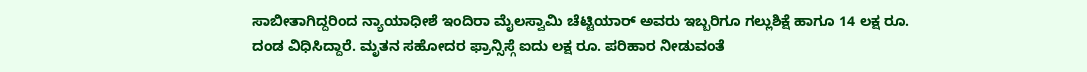ಸಾಬೀತಾಗಿದ್ದರಿಂದ ನ್ಯಾಯಾಧೀಶೆ ಇಂದಿರಾ ಮೈಲಸ್ವಾಮಿ ಚೆಟ್ಟಿಯಾರ್ ಅವರು ಇಬ್ಬರಿಗೂ ಗಲ್ಲುಶಿಕ್ಷೆ ಹಾಗೂ 14 ಲಕ್ಷ ರೂ. ದಂಡ ವಿಧಿಸಿದ್ದಾರೆ. ಮೃತನ ಸಹೋದರ ಫ್ರಾನ್ಸಿಸ್ಗೆ ಐದು ಲಕ್ಷ ರೂ. ಪರಿಹಾರ ನೀಡುವಂತೆ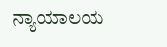ನ್ಯಾಯಾಲಯ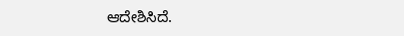ಆದೇಶಿಸಿದೆ.